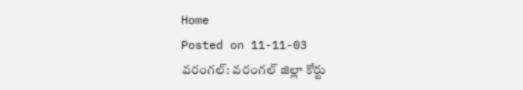Home
Posted on 11-11-03
వరంగల్: వరంగల్ జిల్లా కోర్టు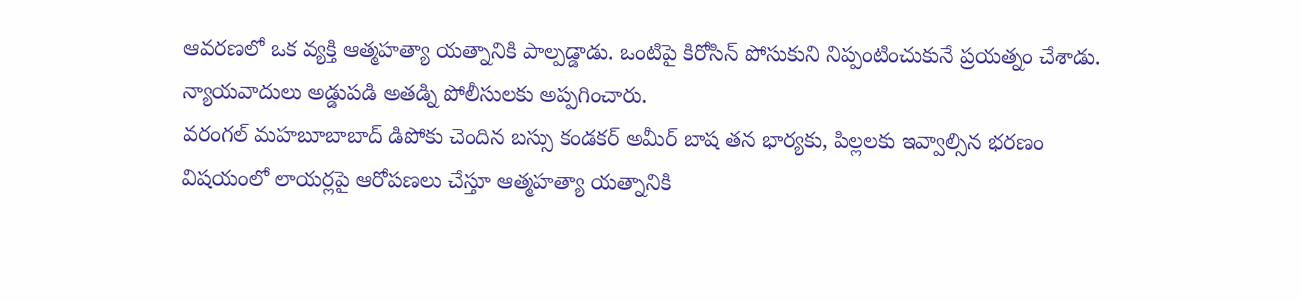ఆవరణలో ఒక వ్యక్తి ఆత్మహత్యా యత్నానికి పాల్పడ్డాడు. ఒంటిపై కిరోసిన్ పోసుకుని నిప్పంటించుకునే ప్రయత్నం చేశాడు. న్యాయవాదులు అడ్డుపడి అతడ్ని పోలీసులకు అప్పగించారు.
వరంగల్ మహబూబాబాద్ డిపోకు చెందిన బస్సు కండకర్ అమీర్ బాష తన భార్యకు, పిల్లలకు ఇవ్వాల్సిన భరణం విషయంలో లాయర్లపై ఆరోపణలు చేస్తూ ఆత్మహత్యా యత్నానికి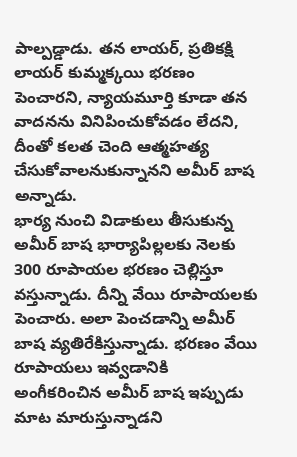పాల్పడ్డాడు. తన లాయర్, ప్రతికక్షి లాయర్ కుమ్మక్కయి భరణం పెంచారని, న్యాయమూర్తి కూడా తన వాదనను వినిపించుకోవడం లేదని, దీంతో కలత చెంది ఆత్మహత్య చేసుకోవాలనుకున్నానని అమీర్ బాష అన్నాడు.
భార్య నుంచి విడాకులు తీసుకున్న అమీర్ బాష భార్యాపిల్లలకు నెలకు 300 రూపాయల భరణం చెల్లిస్తూ వస్తున్నాడు. దీన్ని వేయి రూపాయలకు పెంచారు. అలా పెంచడాన్ని అమీర్ బాష వ్యతిరేకిస్తున్నాడు. భరణం వేయి రూపాయలు ఇవ్వడానికి అంగీకరించిన అమీర్ బాష ఇప్పుడు మాట మారుస్తున్నాడని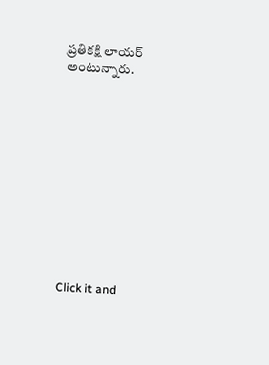ప్రతికక్షి లాయర్ అంటున్నారు.












Click it and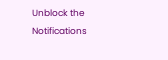Unblock the Notifications